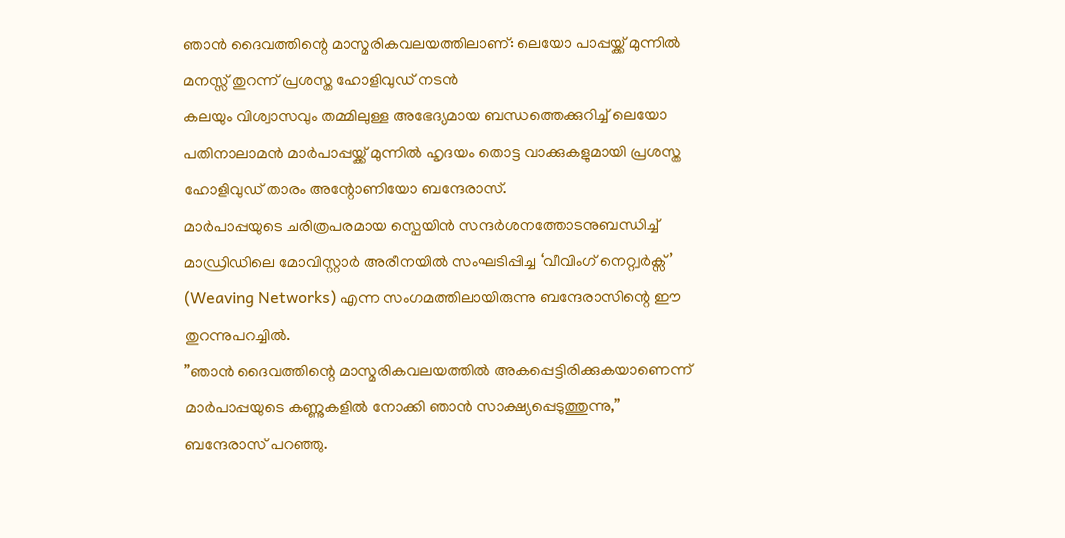ഞാൻ ദൈവത്തിന്റെ മാസ്മരികവലയത്തിലാണ്: ലെയോ പാപ്പയ്ക്ക് മുന്നിൽ മനസ്സ് തുറന്ന് പ്രശസ്ത ഹോളിവുഡ് നടൻ
കലയും വിശ്വാസവും തമ്മിലുള്ള അഭേദ്യമായ ബന്ധത്തെക്കുറിച്ച് ലെയോ പതിനാലാമൻ മാർപാപ്പയ്ക്ക് മുന്നിൽ ഹൃദയം തൊട്ട വാക്കുകളുമായി പ്രശസ്ത ഹോളിവുഡ് താരം അന്റോണിയോ ബന്ദേരാസ്.
മാർപാപ്പയുടെ ചരിത്രപരമായ സ്പെയിൻ സന്ദർശനത്തോടനുബന്ധിച്ച് മാഡ്രിഡിലെ മോവിസ്റ്റാർ അരീനയിൽ സംഘടിപ്പിച്ച ‘വീവിംഗ് നെറ്റ്വർക്സ്’ (Weaving Networks) എന്ന സംഗമത്തിലായിരുന്നു ബന്ദേരാസിന്റെ ഈ തുറന്നുപറച്ചിൽ.
”ഞാൻ ദൈവത്തിന്റെ മാസ്മരികവലയത്തിൽ അകപ്പെട്ടിരിക്കുകയാണെന്ന് മാർപാപ്പയുടെ കണ്ണുകളിൽ നോക്കി ഞാൻ സാക്ഷ്യപ്പെടുത്തുന്നു,” ബന്ദേരാസ് പറഞ്ഞു.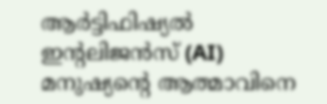ആർട്ടിഫിഷ്യൽ ഇന്റലിജൻസ് (AI) മനുഷ്യന്റെ ആത്മാവിനെ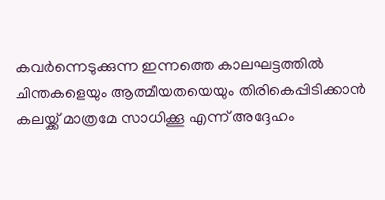കവർന്നെടുക്കുന്ന ഇന്നത്തെ കാലഘട്ടത്തിൽ ചിന്തകളെയും ആത്മീയതയെയും തിരികെപ്പിടിക്കാൻ കലയ്ക്ക് മാത്രമേ സാധിക്കൂ എന്ന് അദ്ദേഹം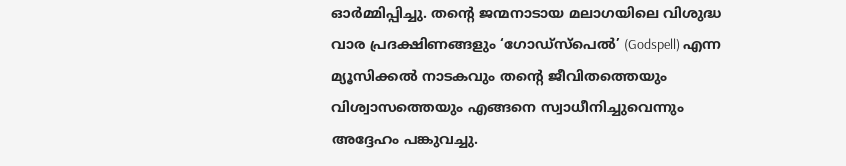ഓർമ്മിപ്പിച്ചു. തന്റെ ജന്മനാടായ മലാഗയിലെ വിശുദ്ധ വാര പ്രദക്ഷിണങ്ങളും ‘ഗോഡ്സ്പെൽ’ (Godspell) എന്ന മ്യൂസിക്കൽ നാടകവും തന്റെ ജീവിതത്തെയും വിശ്വാസത്തെയും എങ്ങനെ സ്വാധീനിച്ചുവെന്നും അദ്ദേഹം പങ്കുവച്ചു.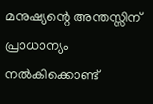മനുഷ്യന്റെ അന്തസ്സിന് പ്രാധാന്യം നൽകിക്കൊണ്ട്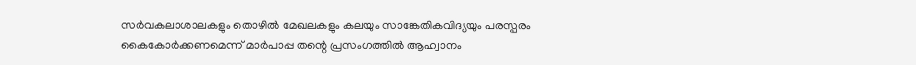സർവകലാശാലകളും തൊഴിൽ മേഖലകളും കലയും സാങ്കേതികവിദ്യയും പരസ്പരം കൈകോർക്കണമെന്ന് മാർപാപ്പ തന്റെ പ്രസംഗത്തിൽ ആഹ്വാനം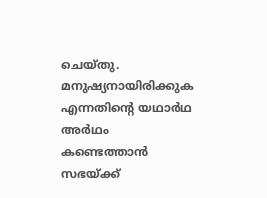ചെയ്തു.
മനുഷ്യനായിരിക്കുക എന്നതിന്റെ യഥാർഥ അർഥം കണ്ടെത്താൻ സഭയ്ക്ക്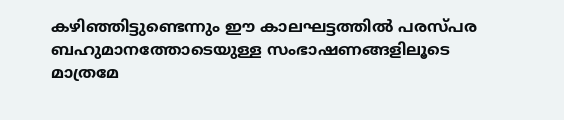കഴിഞ്ഞിട്ടുണ്ടെന്നും ഈ കാലഘട്ടത്തിൽ പരസ്പര ബഹുമാനത്തോടെയുള്ള സംഭാഷണങ്ങളിലൂടെ മാത്രമേ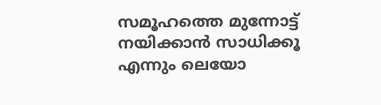സമൂഹത്തെ മുന്നോട്ട് നയിക്കാൻ സാധിക്കൂ എന്നും ലെയോ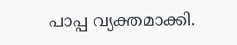പാപ്പ വ്യക്തമാക്കി.